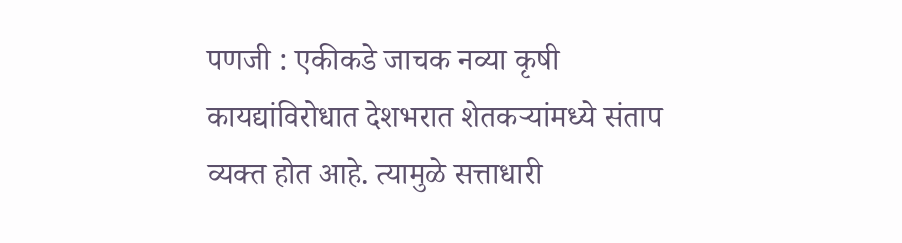पणजी : एकीकडे जाचक नव्या कृषी कायद्यांविरोधात देशभरात शेतकऱ्यांमध्ये संताप व्यक्त होत आहे. त्यामुळे सत्ताधारी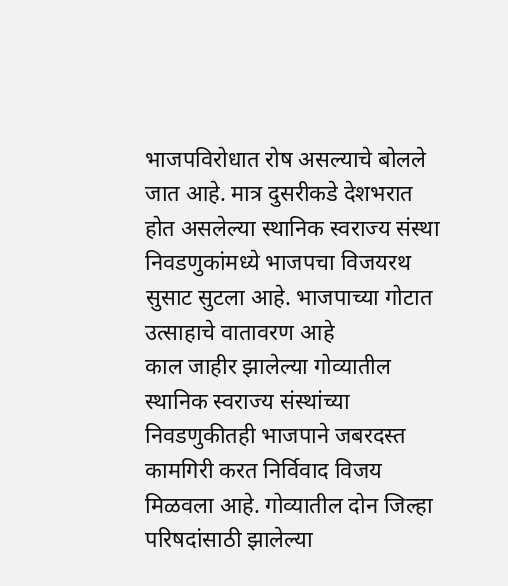भाजपविरोधात रोष असल्याचे बोलले जात आहे. मात्र दुसरीकडे देशभरात होत असलेल्या स्थानिक स्वराज्य संस्था निवडणुकांमध्ये भाजपचा विजयरथ सुसाट सुटला आहे. भाजपाच्या गोटात उत्साहाचे वातावरण आहे
काल जाहीर झालेल्या गोव्यातील स्थानिक स्वराज्य संस्थांच्या निवडणुकीतही भाजपाने जबरदस्त कामगिरी करत निर्विवाद विजय मिळवला आहे. गोव्यातील दोन जिल्हा परिषदांसाठी झालेल्या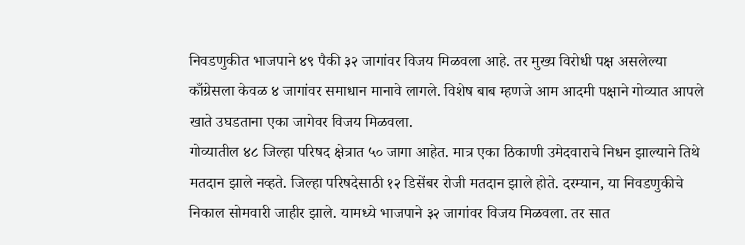निवडणुकीत भाजपाने ४९ पैकी ३२ जागांवर विजय मिळवला आहे. तर मुख्य विरोधी पक्ष असलेल्या काँग्रेसला केवळ ४ जागांवर समाधान मानावे लागले. विशेष बाब म्हणजे आम आदमी पक्षाने गोव्यात आपले खाते उघडताना एका जागेवर विजय मिळवला.
गोव्यातील ४८ जिल्हा परिषद क्षेत्रात ५० जागा आहेत. मात्र एका ठिकाणी उमेदवाराचे निधन झाल्याने तिथे मतदान झाले नव्हते. जिल्हा परिषदेसाठी १२ डिसेंबर रोजी मतदान झाले होते. दरम्यान, या निवडणुकीचे निकाल सोमवारी जाहीर झाले. यामध्ये भाजपाने ३२ जागांवर विजय मिळवला. तर सात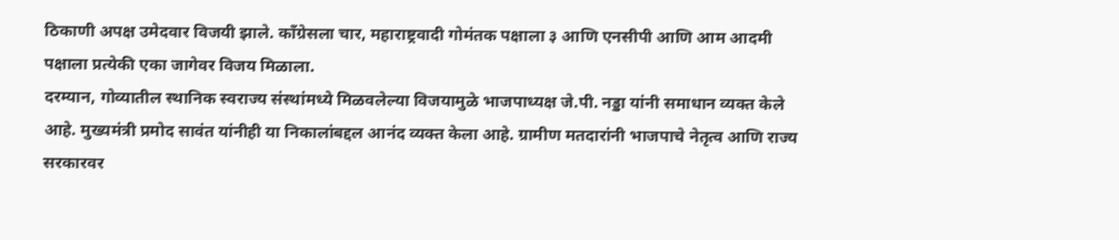ठिकाणी अपक्ष उमेदवार विजयी झाले. काँग्रेसला चार, महाराष्ट्रवादी गोमंतक पक्षाला ३ आणि एनसीपी आणि आम आदमी पक्षाला प्रत्येकी एका जागेवर विजय मिळाला.
दरम्यान, गोव्यातील स्थानिक स्वराज्य संस्थांमध्ये मिळवलेल्या विजयामुळे भाजपाध्यक्ष जे.पी. नड्डा यांनी समाधान व्यक्त केले आहे. मुख्यमंत्री प्रमोद सावंत यांनीही या निकालांबद्दल आनंद व्यक्त केला आहे. ग्रामीण मतदारांनी भाजपाचे नेतृत्व आणि राज्य सरकारवर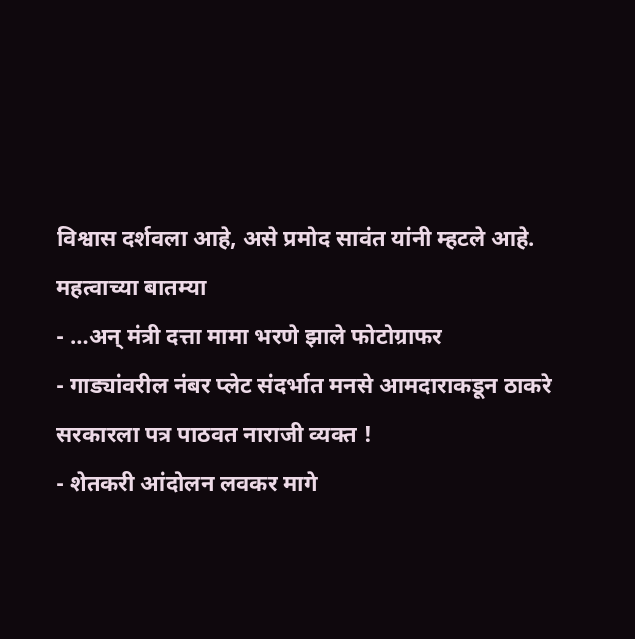विश्वास दर्शवला आहे, असे प्रमोद सावंत यांनी म्हटले आहे.
महत्वाच्या बातम्या
- …अन् मंत्री दत्ता मामा भरणे झाले फोटोग्राफर
- गाड्यांवरील नंबर प्लेट संदर्भात मनसे आमदाराकडून ठाकरे सरकारला पत्र पाठवत नाराजी व्यक्त !
- शेतकरी आंदोलन लवकर मागे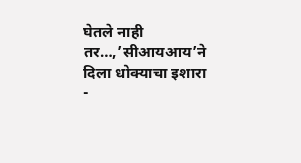घेतले नाही तर…,’सीआयआय’ने दिला धोक्याचा इशारा
-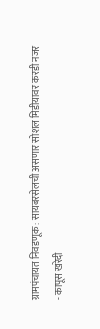ग्रामपंचायत निवडणूक : सायबरसेलची असणार सोशल मिडीयावर करडी नजर
- कापूस खरेदी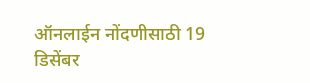ऑनलाईन नोंदणीसाठी 19 डिसेंबर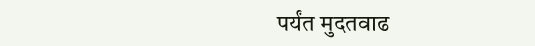पर्यंत मुदतवाढ